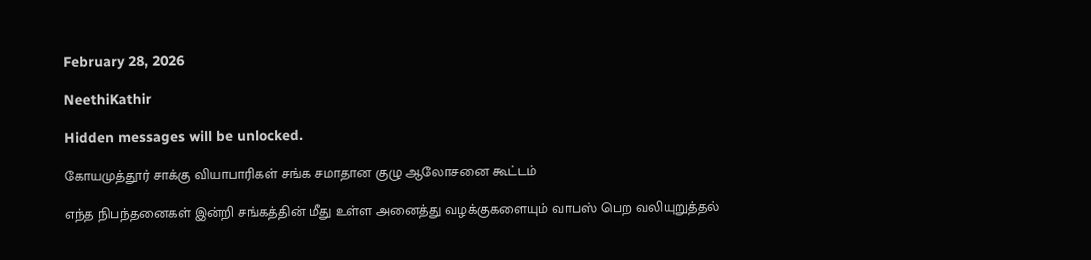February 28, 2026

NeethiKathir

Hidden messages will be unlocked.

கோயமுத்தூர் சாக்கு வியாபாரிகள் சங்க சமாதான குழு ஆலோசனை கூட்டம்

எந்த நிபந்தனைகள் இன்றி சங்கத்தின் மீது உள்ள அனைத்து வழக்குகளையும் வாபஸ் பெற வலியுறுத்தல்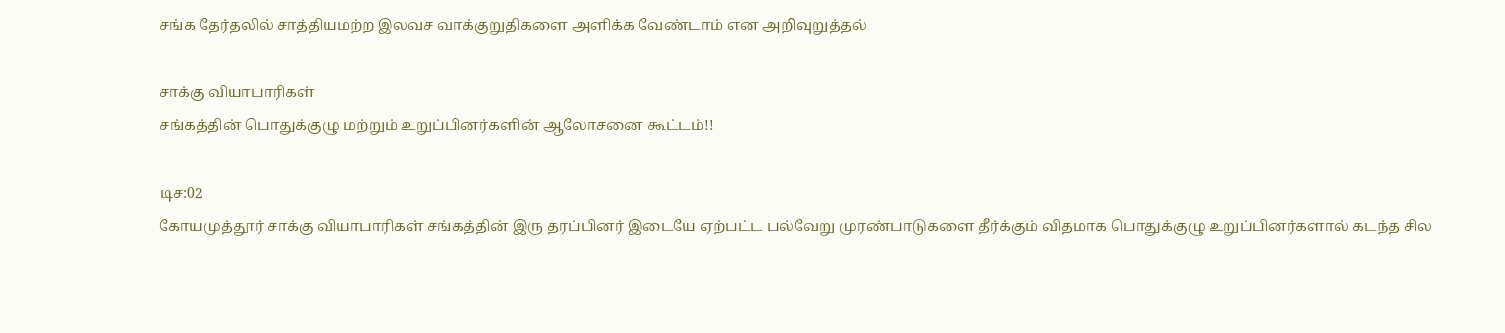சங்க தேர்தலில் சாத்தியமற்ற இலவச வாக்குறுதிகளை அளிக்க வேண்டாம் என அறிவுறுத்தல்

சாக்கு வியாபாரிகள்
சங்கத்தின் பொதுக்குழு மற்றும் உறுப்பினர்களின் ஆலோசனை கூட்டம்!!

டிச:02
கோயமுத்தூர் சாக்கு வியாபாரிகள் சங்கத்தின் இரு தரப்பினர் இடையே ஏற்பட்ட பல்வேறு முரண்பாடுகளை தீர்க்கும் விதமாக பொதுக்குழு உறுப்பினர்களால் கடந்த சில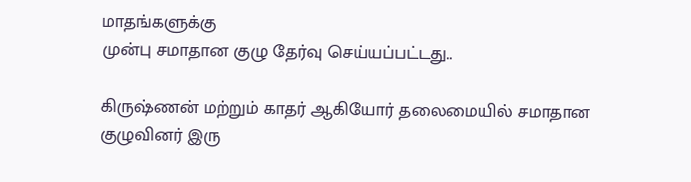மாதங்களுக்கு
முன்பு சமாதான குழு தேர்வு செய்யப்பட்டது..

கிருஷ்ணன் மற்றும் காதர் ஆகியோர் தலைமையில் சமாதான குழுவினர் இரு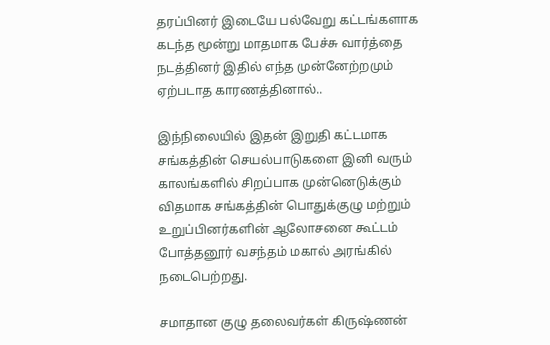தரப்பினர் இடையே பல்வேறு கட்டங்களாக கடந்த மூன்று மாதமாக பேச்சு வார்த்தை நடத்தினர் இதில் எந்த முன்னேற்றமும் ஏற்படாத காரணத்தினால்..

இந்நிலையில் இதன் இறுதி கட்டமாக சங்கத்தின் செயல்பாடுகளை இனி வரும் காலங்களில் சிறப்பாக முன்னெடுக்கும் விதமாக சங்கத்தின் பொதுக்குழு மற்றும் உறுப்பினர்களின் ஆலோசனை கூட்டம் போத்தனூர் வசந்தம் மகால் அரங்கில் நடைபெற்றது.

சமாதான குழு தலைவர்கள் கிருஷ்ணன்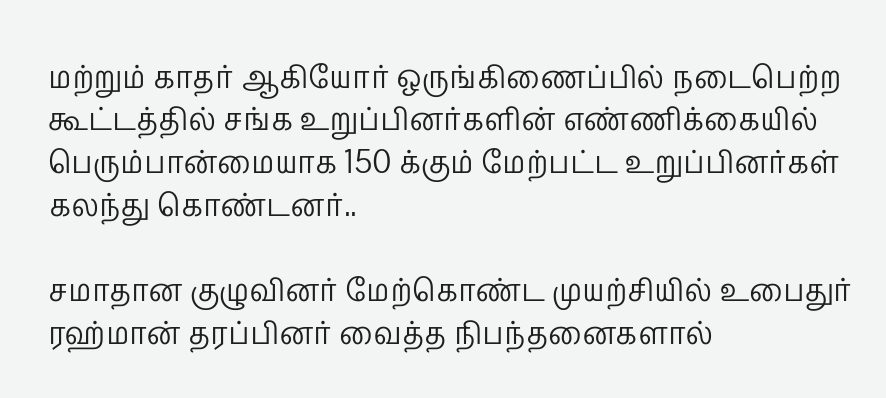மற்றும் காதர் ஆகியோர் ஒருங்கிணைப்பில் நடைபெற்ற கூட்டத்தில் சங்க உறுப்பினர்களின் எண்ணிக்கையில் பெரும்பான்மையாக 150 க்கும் மேற்பட்ட உறுப்பினர்கள் கலந்து கொண்டனர்..

சமாதான குழுவினர் மேற்கொண்ட முயற்சியில் உபைதுர் ரஹ்மான் தரப்பினர் வைத்த நிபந்தனைகளால்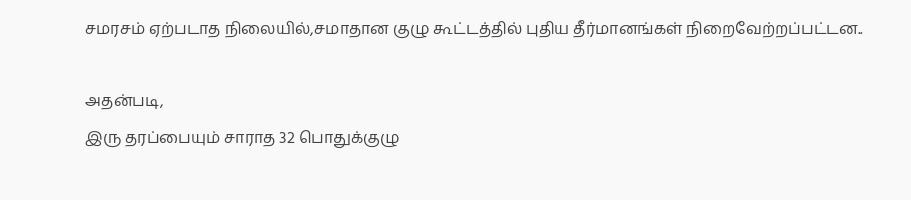சமரசம் ஏற்படாத நிலையில்,சமாதான குழு கூட்டத்தில் புதிய தீர்மானங்கள் நிறைவேற்றப்பட்டன..

அதன்படி,
இரு தரப்பையும் சாராத 32 பொதுக்குழு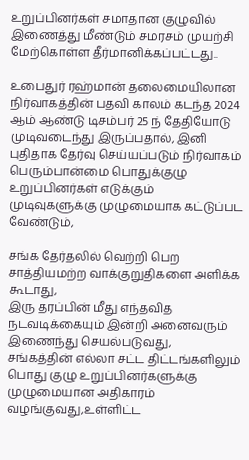உறுப்பினர்கள் சமாதான குழுவில் இணைத்து மீண்டும் சமரசம் முயற்சி மேற்கொள்ள தீர்மானிக்கப்பட்டது..

உபைதுர் ரஹ்மான் தலைமையிலான நிர்வாகத்தின் பதவி காலம் கடந்த 2024 ஆம் ஆண்டு டிசம்பர் 25 ந் தேதியோடு முடிவடைந்து இருப்பதால், இனி புதிதாக தேர்வு செய்யப்படும் நிர்வாகம் பெரும்பான்மை பொதுக்குழு உறுப்பினர்கள் எடுக்கும் முடிவுகளுக்கு முழுமையாக கட்டுப்பட வேண்டும்,

சங்க தேர்தலில் வெற்றி பெற சாத்தியமற்ற வாக்குறுதிகளை அளிக்க கூடாது,
இரு தரப்பின் மீது எந்தவித நடவடிக்கையும் இன்றி அனைவரும் இணைந்து செயல்படுவது,
சங்கத்தின் எல்லா சட்ட திட்டங்களிலும் பொது குழு உறுப்பினர்களுக்கு முழுமையான அதிகாரம் வழங்குவது,உள்ளிட்ட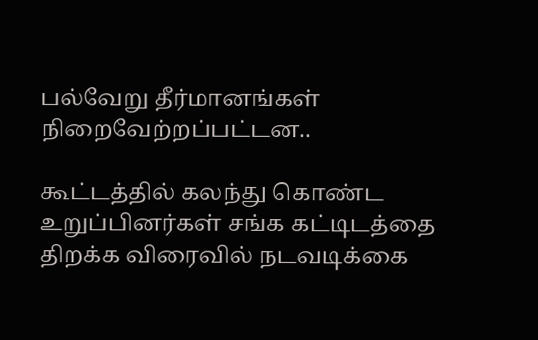பல்வேறு தீர்மானங்கள் நிறைவேற்றப்பட்டன..

கூட்டத்தில் கலந்து கொண்ட உறுப்பினர்கள் சங்க கட்டிடத்தை திறக்க விரைவில் நடவடிக்கை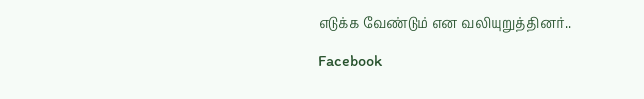எடுக்க வேண்டும் என வலியுறுத்தினர்..

Facebook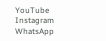YouTube
Instagram
WhatsApp